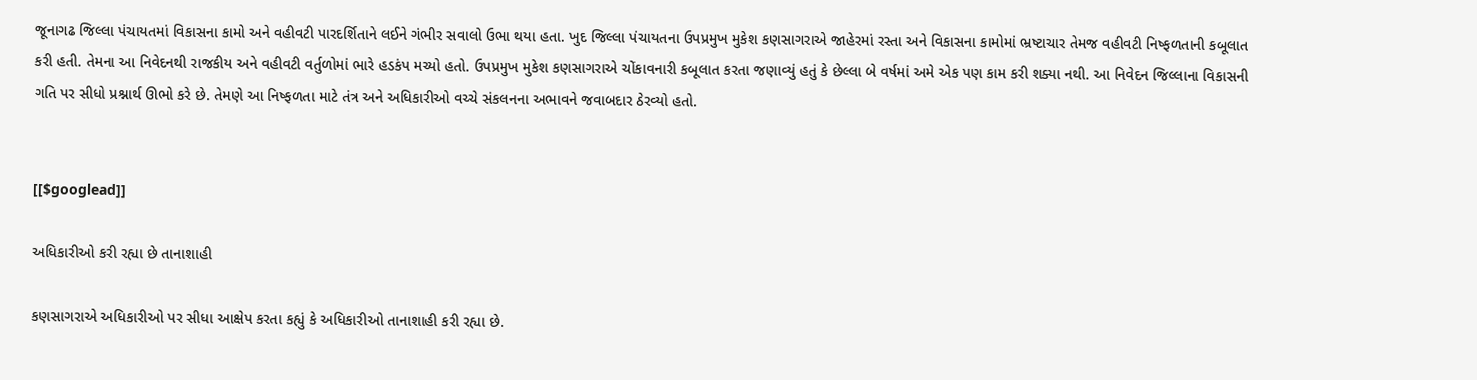જૂનાગઢ જિલ્લા પંચાયતમાં વિકાસના કામો અને વહીવટી પારદર્શિતાને લઈને ગંભીર સવાલો ઉભા થયા હતા. ખુદ જિલ્લા પંચાયતના ઉપપ્રમુખ મુકેશ કણસાગરાએ જાહેરમાં રસ્તા અને વિકાસના કામોમાં ભ્રષ્ટાચાર તેમજ વહીવટી નિષ્ફળતાની કબૂલાત કરી હતી. તેમના આ નિવેદનથી રાજકીય અને વહીવટી વર્તુળોમાં ભારે હડકંપ મચ્યો હતો. ઉપપ્રમુખ મુકેશ કણસાગરાએ ચોંકાવનારી કબૂલાત કરતા જણાવ્યું હતું કે છેલ્લા બે વર્ષમાં અમે એક પણ કામ કરી શક્યા નથી. આ નિવેદન જિલ્લાના વિકાસની ગતિ પર સીધો પ્રશ્નાર્થ ઊભો કરે છે. તેમણે આ નિષ્ફળતા માટે તંત્ર અને અધિકારીઓ વચ્ચે સંકલનના અભાવને જવાબદાર ઠેરવ્યો હતો.


[[$googlead]]

અધિકારીઓ કરી રહ્યા છે તાનાશાહી

કણસાગરાએ અધિકારીઓ પર સીધા આક્ષેપ કરતા કહ્યું કે અધિકારીઓ તાનાશાહી કરી રહ્યા છે.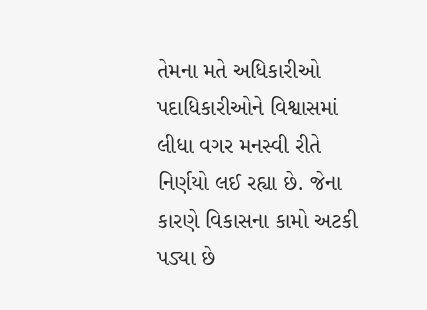તેમના મતે અધિકારીઓ પદાધિકારીઓને વિશ્વાસમાં લીધા વગર મનસ્વી રીતે નિર્ણયો લઈ રહ્યા છે. જેના કારણે વિકાસના કામો અટકી પડ્યા છે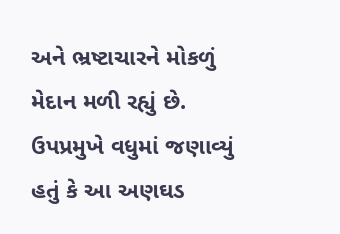અને ભ્રષ્ટાચારને મોકળું મેદાન મળી રહ્યું છે. ઉપપ્રમુખે વધુમાં જણાવ્યું હતું કે આ અણઘડ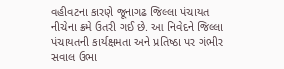વહીવટના કારણે જૂનાગઢ જિલ્લા પંચાયત નીચેના ક્રમે ઉતરી ગઈ છે. આ નિવેદને જિલ્લા પંચાયતની કાર્યક્ષમતા અને પ્રતિષ્ઠા પર ગંભીર સવાલ ઉભા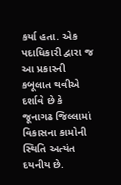કર્યા હતા. એક પદાધિકારી દ્વારા જ આ પ્રકારની કબૂલાત થવીએ દર્શાવે છે કે જૂનાગઢ જિલ્લામાં વિકાસના કામોની સ્થિતિ અત્યંત દયનીય છે.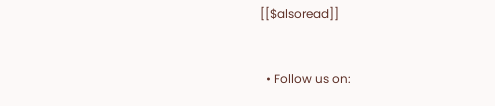[[$alsoread]]


  • Follow us on: